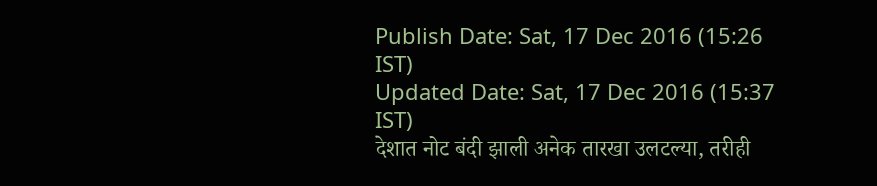Publish Date: Sat, 17 Dec 2016 (15:26 IST)
Updated Date: Sat, 17 Dec 2016 (15:37 IST)
देशात नोट बंदी झाली अनेक तारखा उलटल्या, तरीही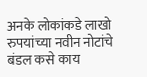अनके लोकांकडे लाखो रुपयांच्या नवीन नोटांचे बंडल कसे काय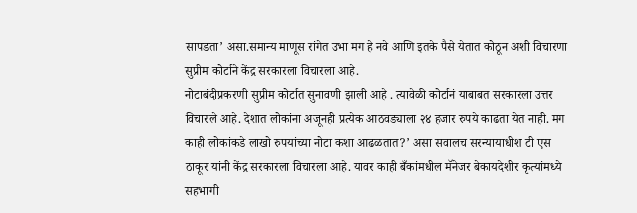सापडता’ असा.समान्य माणूस रांगेत उभा मग हे नवे आणि इतके पैसे येतात कोठून अशी विचारणा सुप्रीम कोर्टाने केंद्र सरकारला विचारला आहे.
नोटाबंदीप्रकरणी सुप्रीम कोर्टात सुनावणी झाली आहे . त्यावेळी कोर्टानं याबाबत सरकारला उत्तर विचारले आहे. देशात लोकांना अजूनही प्रत्येक आठवड्याला २४ हजार रुपये काढता येत नाही. मग काही लोकांकडे लाखो रुपयांच्या नोटा कशा आढळतात?’ असा सवालच सरन्यायाधीश टी एस ठाकूर यांनी केंद्र सरकारला विचारला आहे. यावर काही बँकांमधील मॅनेजर बेकायदेशीर कृत्यांमध्ये सहभागी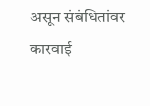असून संबंधितांवर कारवाई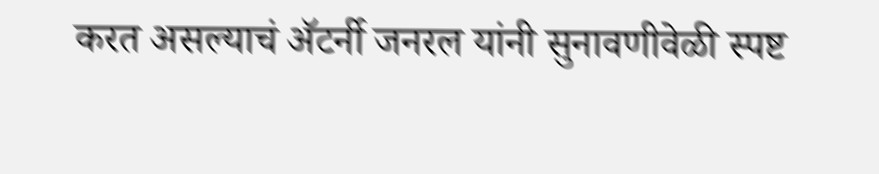करत असल्याचं ॲटर्नी जनरल यांनी सुनावणीवेळी स्पष्ट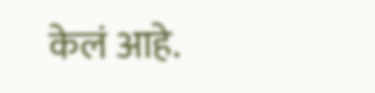केलं आहे.